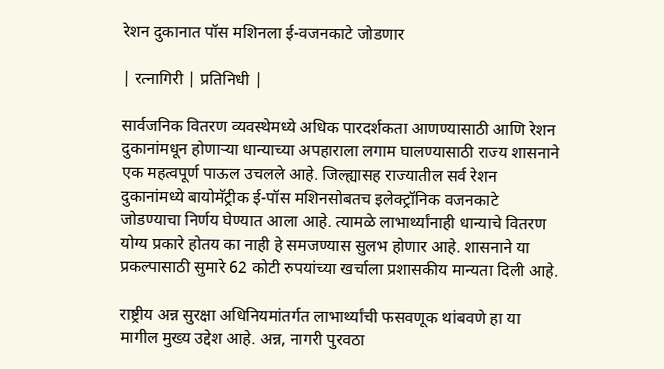रेशन दुकानात पॉस मशिनला ई-वजनकाटे जोडणार

| रत्नागिरी | प्रतिनिधी |

सार्वजनिक वितरण व्यवस्थेमध्ये अधिक पारदर्शकता आणण्यासाठी आणि रेशन दुकानांमधून होणाऱ्या धान्याच्या अपहाराला लगाम घालण्यासाठी राज्य शासनाने एक महत्वपूर्ण पाऊल उचलले आहे. जिल्ह्यासह राज्यातील सर्व रेशन दुकानांमध्ये बायोमॅट्रीक ई-पॉस मशिनसोबतच इलेक्ट्रॉनिक वजनकाटे जोडण्याचा निर्णय घेण्यात आला आहे. त्यामळे लाभार्थ्यांनाही धान्याचे वितरण योग्य प्रकारे होतय का नाही हे समजण्यास सुलभ होणार आहे. शासनाने या प्रकल्पासाठी सुमारे 62 कोटी रुपयांच्या खर्चाला प्रशासकीय मान्यता दिली आहे.

राष्ट्रीय अन्न सुरक्षा अधिनियमांतर्गत लाभार्थ्यांची फसवणूक थांबवणे हा या मागील मुख्य उद्देश आहे. अन्न, नागरी पुरवठा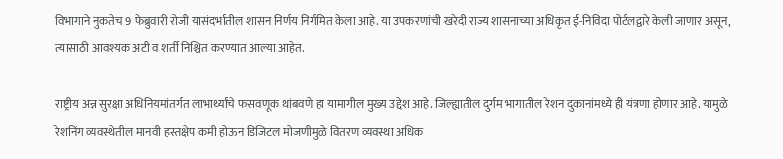विभागाने नुकतेच 9 फेब्रुवारी रोजी यासंदर्भातील शासन निर्णय निर्गमित केला आहे. या उपकरणांची खरेदी राज्य शासनाच्या अधिकृत ई-निविदा पोर्टलद्वारे केली जाणार असून, त्यासाठी आवश्यक अटी व शर्ती निश्चित करण्यात आल्या आहेत.

राष्ट्रीय अन्न सुरक्षा अधिनियमांतर्गत लाभार्थ्यांचे फसवणूक थांबवणे हा यामागील मुख्य उद्देश आहे. जिल्ह्यातील दुर्गम भागातील रेशन दुकानांमध्ये ही यंत्रणा होणार आहे. यामुळे रेशनिंग व्यवस्थेतील मानवी हस्तक्षेप कमी होऊन डिजिटल मोजणीमुळे वितरण व्यवस्था अधिक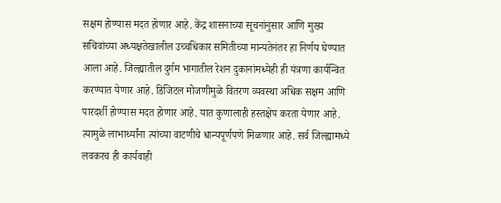सक्षम होण्यास मदत होणार आहे. केंद्र शासनाच्या सूचनांनुसार आणि मुख्य सचिवांच्या अध्यक्षतेखालील उच्चधिकार समितीच्या मान्यतेनंतर हा निर्णय घेण्यात आला आहे. जिल्ह्यातील दुर्गम भागातील रेशन दुकानांमध्येही ही यंत्रणा कार्यन्वित करण्यात येणार आहे. डिजिटल मोजणीमुळे वितरण व्यवस्था अधिक सक्षम आणि पारदर्शी होण्यास मदत होणार आहे. यात कुणालाही हस्तक्षेप करता येणार आहे. त्यामुळे लाभार्थ्यांना त्यांच्या वाटणीचे धान्यपूर्णपणे मिळणार आहे. सर्व जिल्ह्यामध्ये लवकरच ही कार्यवाही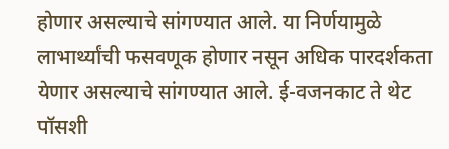होणार असल्याचे सांगण्यात आले. या निर्णयामुळे लाभार्थ्यांची फसवणूक होणार नसून अधिक पारदर्शकता येणार असल्याचे सांगण्यात आले. ई-वजनकाट ते थेट पॉसशी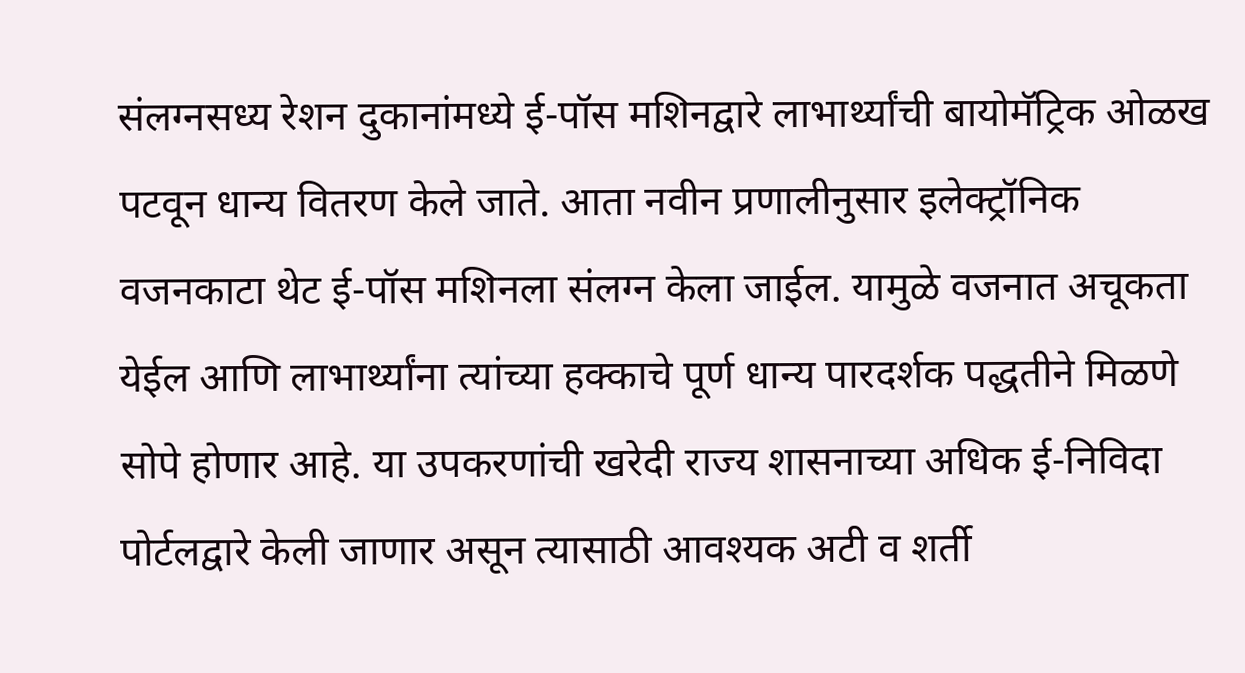संलग्नसध्य रेशन दुकानांमध्ये ई-पॉस मशिनद्वारे लाभार्थ्यांची बायोमॅट्रिक ओळख पटवून धान्य वितरण केले जाते. आता नवीन प्रणालीनुसार इलेक्ट्रॉनिक वजनकाटा थेट ई-पॉस मशिनला संलग्न केला जाईल. यामुळे वजनात अचूकता येईल आणि लाभार्थ्यांना त्यांच्या हक्काचे पूर्ण धान्य पारदर्शक पद्धतीने मिळणे सोपे होणार आहे. या उपकरणांची खरेदी राज्य शासनाच्या अधिक ई-निविदा पोर्टलद्वारे केली जाणार असून त्यासाठी आवश्यक अटी व शर्ती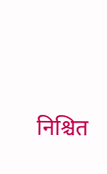निश्चित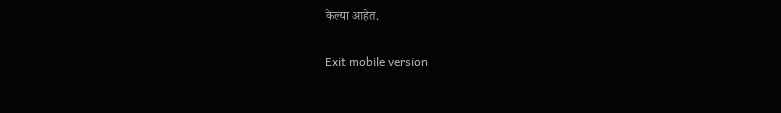केल्या आहेत.

Exit mobile version